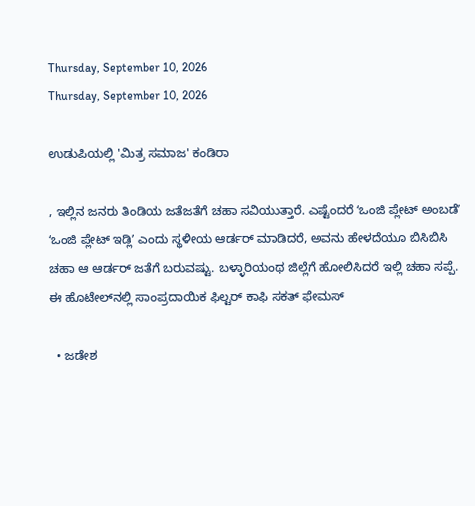Thursday, September 10, 2026
Thursday, September 10, 2026

ಉಡುಪಿಯಲ್ಲಿ 'ಮಿತ್ರ ಸಮಾಜ' ಕಂಡಿರಾ

, ಇಲ್ಲಿನ ಜನರು ತಿಂಡಿಯ ಜತೆಜತೆಗೆ ಚಹಾ ಸವಿಯುತ್ತಾರೆ. ಎಷ್ಟೆಂದರೆ ʻಒಂಜಿ ಪ್ಲೇಟ್‌ ಅಂಬಡೆʼ ʻಒಂಜಿ ಪ್ಲೇಟ್‌ ಇಡ್ಲಿʼ ಎಂದು ಸ್ಥಳೀಯ ಆರ್ಡರ್‌ ಮಾಡಿದರೆ, ಅವನು ಹೇಳದೆಯೂ ಬಿಸಿಬಿಸಿ ಚಹಾ ಆ ಆರ್ಡರ್‌ ಜತೆಗೆ ಬರುವಷ್ಟು. ಬಳ್ಳಾರಿಯಂಥ ಜಿಲ್ಲೆಗೆ ಹೋಲಿಸಿದರೆ ಇಲ್ಲಿ ಚಹಾ ಸಪ್ಪೆ. ಈ ಹೊಟೇಲ್‌ನಲ್ಲಿ ಸಾಂಪ್ರದಾಯಿಕ ಫಿಲ್ಟರ್ ಕಾಫಿ ಸಕತ್ ಫೇಮಸ್‌

  • ಜಡೇಶ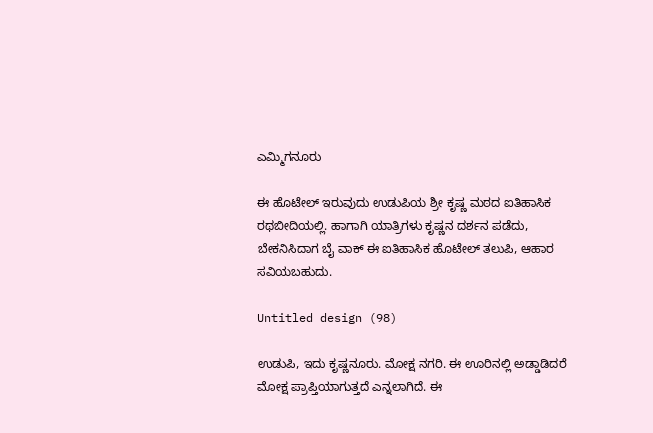ಎಮ್ಮಿಗನೂರು

ಈ ಹೊಟೇಲ್‌ ಇರುವುದು ಉಡುಪಿಯ ಶ್ರೀ ಕೃಷ್ಣ ಮಠದ ಐತಿಹಾಸಿಕ ರಥಬೀದಿಯಲ್ಲಿ. ಹಾಗಾಗಿ ಯಾತ್ರಿಗಳು ಕೃಷ್ಣನ ದರ್ಶನ ಪಡೆದು, ಬೇಕನಿಸಿದಾಗ ಬೈ ವಾಕ್‌ ಈ ಐತಿಹಾಸಿಕ ಹೊಟೇಲ್‌ ತಲುಪಿ, ಆಹಾರ ಸವಿಯಬಹುದು.

Untitled design (98)

ಉಡುಪಿ, ಇದು ಕೃಷ್ಣನೂರು. ಮೋಕ್ಷ ನಗರಿ. ಈ ಊರಿನಲ್ಲಿ ಅಡ್ಡಾಡಿದರೆ ಮೋಕ್ಷ ಪ್ರಾಪ್ತಿಯಾಗುತ್ತದೆ ಎನ್ನಲಾಗಿದೆ. ಈ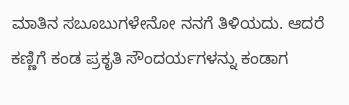ಮಾತಿನ ಸಬೂಬುಗಳೇನೋ ನನಗೆ ತಿಳಿಯದು. ಆದರೆ ಕಣ್ಣಿಗೆ ಕಂಡ ಪ್ರಕೃತಿ ಸೌಂದರ್ಯಗಳನ್ನು ಕಂಡಾಗ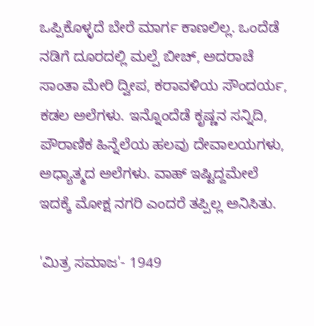ಒಪ್ಪಿಕೊಳ್ಳದೆ ಬೇರೆ ಮಾರ್ಗ ಕಾಣಲಿಲ್ಲ. ಒಂದೆಡೆ ನಡಿಗೆ ದೂರದಲ್ಲಿ ಮಲ್ಪೆ ಬೀಚ್‌, ಅದರಾಚೆ ಸಾಂತಾ ಮೇರಿ ದ್ವೀಪ, ಕರಾವಳಿಯ ಸೌಂದರ್ಯ, ಕಡಲ ಅಲೆಗಳು. ಇನ್ನೊಂದೆಡೆ ಕೃಷ್ಣನ ಸನ್ನಿದಿ, ಪೌರಾಣಿಕ ಹಿನ್ನೆಲೆಯ ಹಲವು ದೇವಾಲಯಗಳು, ಅಧ್ಯಾತ್ಮದ ಅಲೆಗಳು. ವಾಹ್‌ ಇಷ್ಟಿದ್ದಮೇಲೆ ಇದಕ್ಕೆ ಮೋಕ್ಷ ನಗರಿ ಎಂದರೆ ತಪ್ಪಿಲ್ಲ ಅನಿಸಿತು.

'ಮಿತ್ರ ಸಮಾಜ'- 1949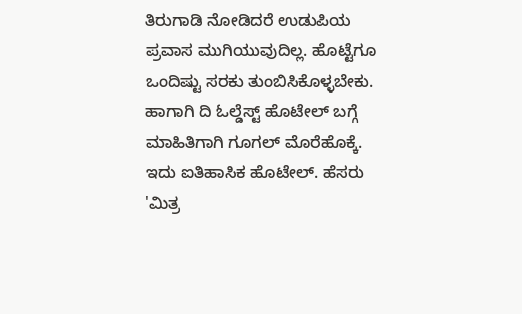ತಿರುಗಾಡಿ ನೋಡಿದರೆ ಉಡುಪಿಯ ಪ್ರವಾಸ ಮುಗಿಯುವುದಿಲ್ಲ. ಹೊಟ್ಟೆಗೂ ಒಂದಿಷ್ಟು ಸರಕು ತುಂಬಿಸಿಕೊಳ್ಳಬೇಕು. ಹಾಗಾಗಿ ದಿ ಓಲ್ಡೆಸ್ಟ್‌ ಹೊಟೇಲ್‌ ಬಗ್ಗೆ ಮಾಹಿತಿಗಾಗಿ ಗೂಗಲ್‌ ಮೊರೆಹೊಕ್ಕೆ. ಇದು ಐತಿಹಾಸಿಕ ಹೊಟೇಲ್‌. ಹೆಸರು 'ಮಿತ್ರ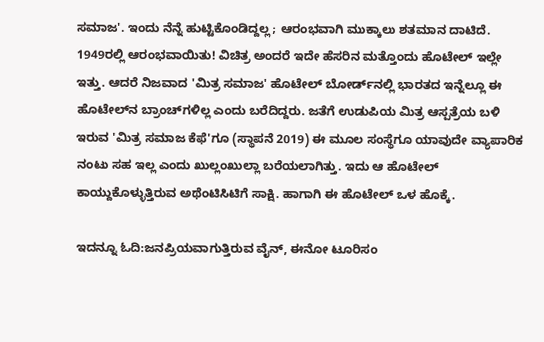ಸಮಾಜ'. ಇಂದು ನೆನ್ನೆ ಹುಟ್ಟಿಕೊಂಡಿದ್ದಲ್ಲ; ಆರಂಭವಾಗಿ ಮುಕ್ಕಾಲು ಶತಮಾನ ದಾಟಿದೆ. 1949ರಲ್ಲಿ ಆರಂಭವಾಯಿತು! ವಿಚಿತ್ರ ಅಂದರೆ ಇದೇ ಹೆಸರಿನ ಮತ್ತೊಂದು ಹೊಟೇಲ್‌ ಇಲ್ಲೇ ಇತ್ತು. ಆದರೆ ನಿಜವಾದ 'ಮಿತ್ರ ಸಮಾಜ' ಹೊಟೇಲ್‌ ಬೋರ್ಡ್‌ನಲ್ಲಿ ಭಾರತದ ಇನ್ನೆಲ್ಲೂ ಈ ಹೊಟೇಲ್‌ನ ಬ್ರಾಂಚ್‌ಗಳಿಲ್ಲ ಎಂದು ಬರೆದಿದ್ದರು. ಜತೆಗೆ ಉಡುಪಿಯ ಮಿತ್ರ ಆಸ್ಪತ್ರೆಯ ಬಳಿ ಇರುವ 'ಮಿತ್ರ ಸಮಾಜ ಕೆಫೆ'ಗೂ (ಸ್ಥಾಪನೆ 2019) ಈ ಮೂಲ ಸಂಸ್ಥೆಗೂ ಯಾವುದೇ ವ್ಯಾಪಾರಿಕ ನಂಟು ಸಹ ಇಲ್ಲ ಎಂದು ಖುಲ್ಲಂಖುಲ್ಲಾ ಬರೆಯಲಾಗಿತ್ತು. ಇದು ಆ ಹೊಟೇಲ್‌ ಕಾಯ್ದುಕೊಳ್ಳುತ್ತಿರುವ ಅಥೆಂಟಿಸಿಟಿಗೆ ಸಾಕ್ಷಿ. ಹಾಗಾಗಿ ಈ ಹೊಟೇಲ್‌ ಒಳ ಹೊಕ್ಕೆ.

ಇದನ್ನೂ ಓದಿ:ಜನಪ್ರಿಯವಾಗುತ್ತಿರುವ ವೈನ್, ಈನೋ ಟೂರಿಸಂ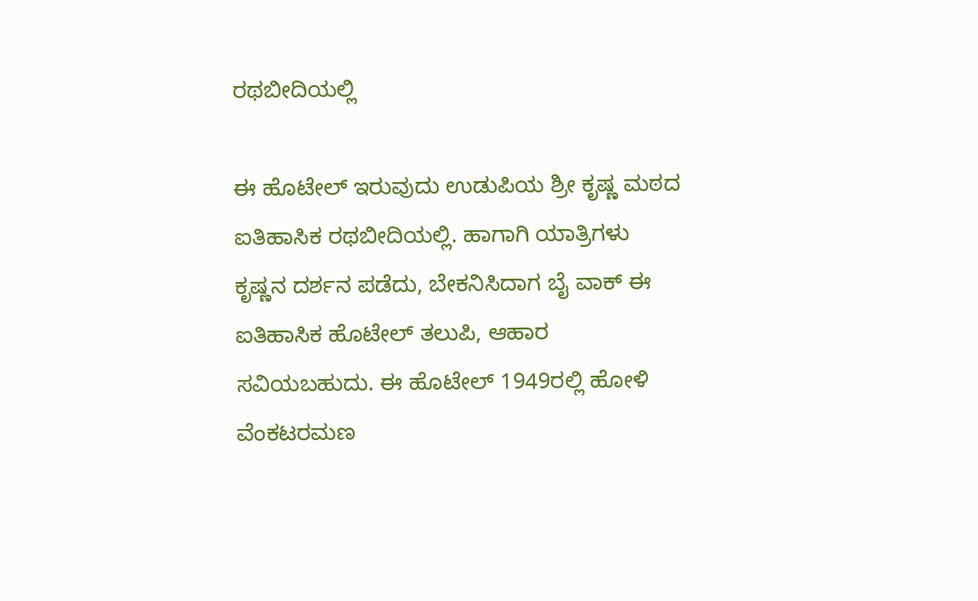ರಥಬೀದಿಯಲ್ಲಿ

ಈ ಹೊಟೇಲ್‌ ಇರುವುದು ಉಡುಪಿಯ ಶ್ರೀ ಕೃಷ್ಣ ಮಠದ ಐತಿಹಾಸಿಕ ರಥಬೀದಿಯಲ್ಲಿ. ಹಾಗಾಗಿ ಯಾತ್ರಿಗಳು ಕೃಷ್ಣನ ದರ್ಶನ ಪಡೆದು, ಬೇಕನಿಸಿದಾಗ ಬೈ ವಾಕ್‌ ಈ ಐತಿಹಾಸಿಕ ಹೊಟೇಲ್‌ ತಲುಪಿ, ಆಹಾರ ಸವಿಯಬಹುದು. ಈ ಹೊಟೇಲ್‌ 1949ರಲ್ಲಿ ಹೋಳಿ ವೆಂಕಟರಮಣ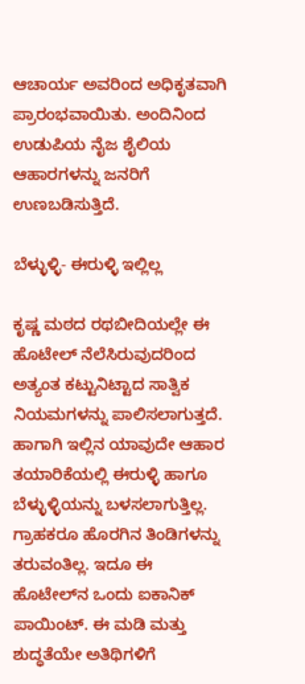ಆಚಾರ್ಯ ಅವರಿಂದ ಅಧಿಕೃತವಾಗಿ ಪ್ರಾರಂಭವಾಯಿತು. ಅಂದಿನಿಂದ ಉಡುಪಿಯ ನೈಜ ಶೈಲಿಯ ಆಹಾರಗಳನ್ನು ಜನರಿಗೆ ಉಣಬಡಿಸುತ್ತಿದೆ.

ಬೆಳ್ಳುಳ್ಳಿ- ಈರುಳ್ಳಿ ಇಲ್ಲಿಲ್ಲ

ಕೃಷ್ಣ ಮಠದ ರಥಬೀದಿಯಲ್ಲೇ ಈ ಹೊಟೇಲ್‌ ನೆಲೆಸಿರುವುದರಿಂದ ಅತ್ಯಂತ ಕಟ್ಟುನಿಟ್ಟಾದ ಸಾತ್ವಿಕ ನಿಯಮಗಳನ್ನು ಪಾಲಿಸಲಾಗುತ್ತದೆ. ಹಾಗಾಗಿ ಇಲ್ಲಿನ ಯಾವುದೇ ಆಹಾರ ತಯಾರಿಕೆಯಲ್ಲಿ ಈರುಳ್ಳಿ ಹಾಗೂ ಬೆಳ್ಳುಳ್ಳಿಯನ್ನು ಬಳಸಲಾಗುತ್ತಿಲ್ಲ. ಗ್ರಾಹಕರೂ ಹೊರಗಿನ ತಿಂಡಿಗಳನ್ನು ತರುವಂತಿಲ್ಲ. ಇದೂ ಈ ಹೊಟೇಲ್‌ನ ಒಂದು ಐಕಾನಿಕ್‌ ಪಾಯಿಂಟ್‌. ಈ ಮಡಿ ಮತ್ತು ಶುದ್ಧತೆಯೇ ಅತಿಥಿಗಳಿಗೆ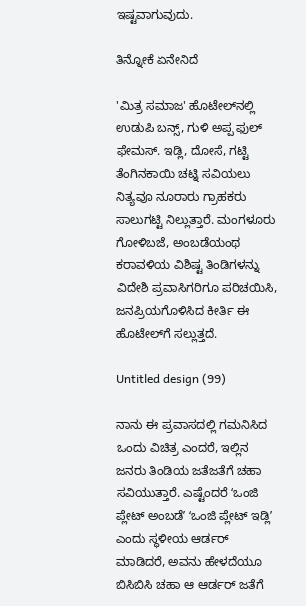ಇಷ್ಟವಾಗುವುದು.

ತಿನ್ನೋಕೆ ಏನೇನಿದೆ

'ಮಿತ್ರ ಸಮಾಜ' ಹೊಟೇಲ್‌ನಲ್ಲಿ ಉಡುಪಿ ಬನ್ಸ್, ಗುಳಿ ಅಪ್ಪ ಫುಲ್‌ ಫೇಮಸ್‌. ಇಡ್ಲಿ, ದೋಸೆ, ಗಟ್ಟಿ ತೆಂಗಿನಕಾಯಿ ಚಟ್ನಿ ಸವಿಯಲು ನಿತ್ಯವೂ ನೂರಾರು ಗ್ರಾಹಕರು ಸಾಲುಗಟ್ಟಿ ನಿಲ್ಲುತ್ತಾರೆ. ಮಂಗಳೂರು ಗೋಳಿಬಜೆ, ಅಂಬಡೆಯಂಥ ಕರಾವಳಿಯ ವಿಶಿಷ್ಟ ತಿಂಡಿಗಳನ್ನು ವಿದೇಶಿ ಪ್ರವಾಸಿಗರಿಗೂ ಪರಿಚಯಿಸಿ, ಜನಪ್ರಿಯಗೊಳಿಸಿದ ಕೀರ್ತಿ ಈ ಹೊಟೇಲ್‌ಗೆ ಸಲ್ಲುತ್ತದೆ.

Untitled design (99)

ನಾನು ಈ ಪ್ರವಾಸದಲ್ಲಿ ಗಮನಿಸಿದ ಒಂದು ವಿಚಿತ್ರ ಎಂದರೆ, ಇಲ್ಲಿನ ಜನರು ತಿಂಡಿಯ ಜತೆಜತೆಗೆ ಚಹಾ ಸವಿಯುತ್ತಾರೆ. ಎಷ್ಟೆಂದರೆ ʻಒಂಜಿ ಪ್ಲೇಟ್‌ ಅಂಬಡೆʼ ʻಒಂಜಿ ಪ್ಲೇಟ್‌ ಇಡ್ಲಿʼ ಎಂದು ಸ್ಥಳೀಯ ಆರ್ಡರ್‌ ಮಾಡಿದರೆ, ಅವನು ಹೇಳದೆಯೂ ಬಿಸಿಬಿಸಿ ಚಹಾ ಆ ಆರ್ಡರ್‌ ಜತೆಗೆ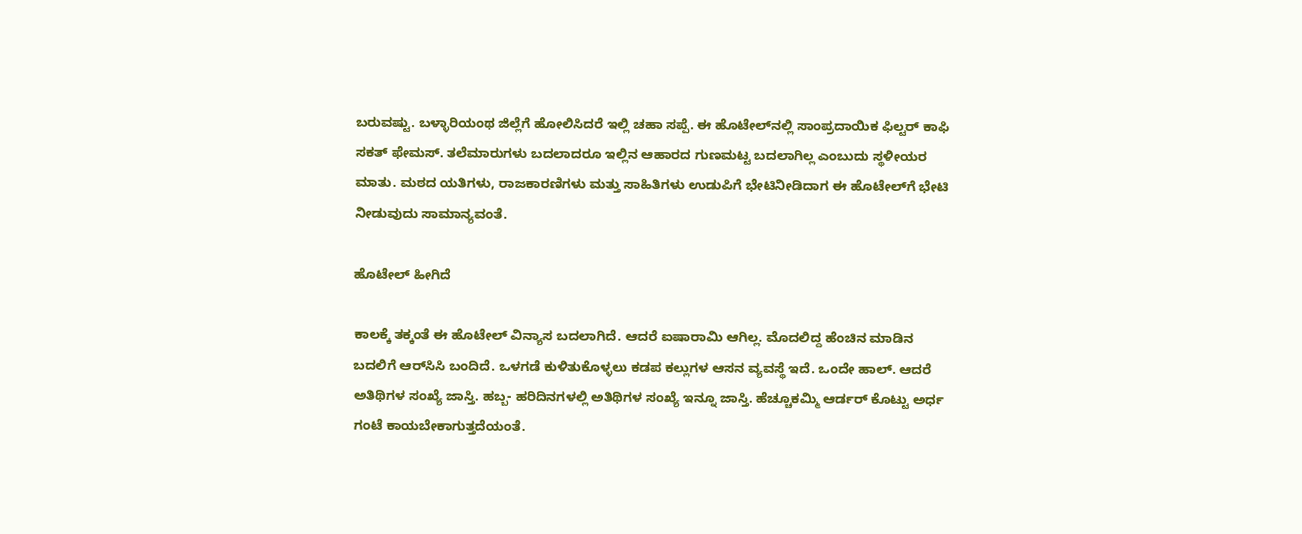ಬರುವಷ್ಟು. ಬಳ್ಳಾರಿಯಂಥ ಜಿಲ್ಲೆಗೆ ಹೋಲಿಸಿದರೆ ಇಲ್ಲಿ ಚಹಾ ಸಪ್ಪೆ. ಈ ಹೊಟೇಲ್‌ನಲ್ಲಿ ಸಾಂಪ್ರದಾಯಿಕ ಫಿಲ್ಟರ್ ಕಾಫಿ ಸಕತ್ ಫೇಮಸ್‌. ತಲೆಮಾರುಗಳು ಬದಲಾದರೂ ಇಲ್ಲಿನ ಆಹಾರದ ಗುಣಮಟ್ಟ ಬದಲಾಗಿಲ್ಲ ಎಂಬುದು ಸ್ಥಳೀಯರ ಮಾತು. ಮಠದ ಯತಿಗಳು, ರಾಜಕಾರಣಿಗಳು ಮತ್ತು ಸಾಹಿತಿಗಳು ಉಡುಪಿಗೆ ಭೇಟಿನೀಡಿದಾಗ ಈ ಹೊಟೇಲ್‌ಗೆ ಭೇಟಿ ನೀಡುವುದು ಸಾಮಾನ್ಯವಂತೆ.

ಹೊಟೇಲ್‌ ಹೀಗಿದೆ

ಕಾಲಕ್ಕೆ ತಕ್ಕಂತೆ ಈ ಹೊಟೇಲ್‌ ವಿನ್ಯಾಸ ಬದಲಾಗಿದೆ. ಆದರೆ ಐಷಾರಾಮಿ ಆಗಿಲ್ಲ. ಮೊದಲಿದ್ದ ಹೆಂಚಿನ ಮಾಡಿನ ಬದಲಿಗೆ ಆರ್‌ಸಿಸಿ ಬಂದಿದೆ. ಒಳಗಡೆ ಕುಳಿತುಕೊಳ್ಳಲು ಕಡಪ ಕಲ್ಲುಗಳ ಆಸನ ವ್ಯವಸ್ಥೆ ಇದೆ. ಒಂದೇ ಹಾಲ್‌. ಆದರೆ ಅತಿಥಿಗಳ ಸಂಖ್ಯೆ ಜಾಸ್ತಿ. ಹಬ್ಬ- ಹರಿದಿನಗಳಲ್ಲಿ ಅತಿಥಿಗಳ ಸಂಖ್ಯೆ ಇನ್ನೂ ಜಾಸ್ತಿ. ಹೆಚ್ಚೂಕಮ್ಮಿ ಆರ್ಡರ್‌ ಕೊಟ್ಟು ಅರ್ಧ ಗಂಟೆ ಕಾಯಬೇಕಾಗುತ್ತದೆಯಂತೆ.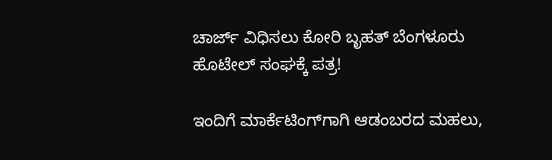ಚಾರ್ಜ್ ವಿಧಿಸಲು ಕೋರಿ ಬೃಹತ್ ಬೆಂಗಳೂರು ಹೊಟೇಲ್ ಸಂಘಕ್ಕೆ ಪತ್ರ!

ಇಂದಿಗೆ ಮಾರ್ಕೆಟಿಂಗ್‌ಗಾಗಿ ಆಡಂಬರದ ಮಹಲು,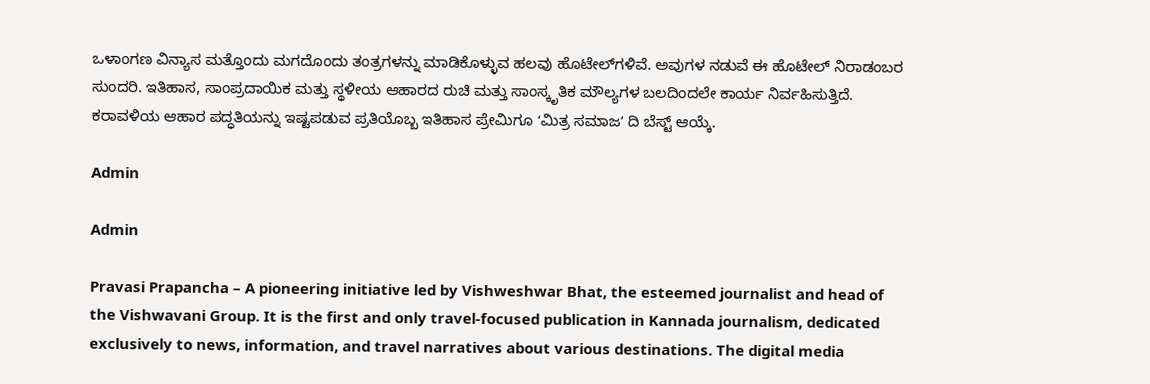ಒಳಾಂಗಣ ವಿನ್ಯಾಸ ಮತ್ತೊಂದು ಮಗದೊಂದು ತಂತ್ರಗಳನ್ನು ಮಾಡಿಕೊಳ್ಳುವ ಹಲವು ಹೊಟೇಲ್‌ಗಳಿವೆ. ಅವುಗಳ ನಡುವೆ ಈ ಹೊಟೇಲ್‌ ನಿರಾಡಂಬರ ಸುಂದರಿ. ಇತಿಹಾಸ, ಸಾಂಪ್ರದಾಯಿಕ ಮತ್ತು ಸ್ಥಳೀಯ ಆಹಾರದ ರುಚಿ ಮತ್ತು ಸಾಂಸ್ಕೃತಿಕ ಮೌಲ್ಯಗಳ ಬಲದಿಂದಲೇ ಕಾರ್ಯ ನಿರ್ವಹಿಸುತ್ತಿದೆ. ಕರಾವಳಿಯ ಆಹಾರ ಪದ್ಧತಿಯನ್ನು ಇಷ್ಟಪಡುವ ಪ್ರತಿಯೊಬ್ಬ ಇತಿಹಾಸ ಪ್ರೇಮಿಗೂ ʻಮಿತ್ರ ಸಮಾಜʼ ದಿ ಬೆಸ್ಟ್‌ ಆಯ್ಕೆ.

Admin

Admin

Pravasi Prapancha – A pioneering initiative led by Vishweshwar Bhat, the esteemed journalist and head of the Vishwavani Group. It is the first and only travel-focused publication in Kannada journalism, dedicated exclusively to news, information, and travel narratives about various destinations. The digital media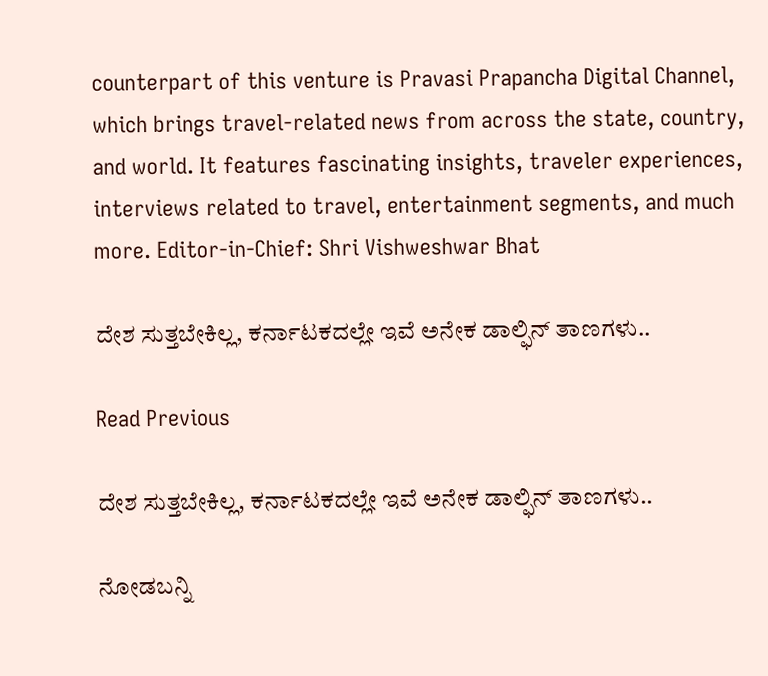counterpart of this venture is Pravasi Prapancha Digital Channel, which brings travel-related news from across the state, country, and world. It features fascinating insights, traveler experiences, interviews related to travel, entertainment segments, and much more. Editor-in-Chief: Shri Vishweshwar Bhat

ದೇಶ ಸುತ್ತಬೇಕಿಲ್ಲ, ಕರ್ನಾಟಕದಲ್ಲೇ ಇವೆ ಅನೇಕ ಡಾಲ್ಫಿನ್‌ ತಾಣಗಳು..

Read Previous

ದೇಶ ಸುತ್ತಬೇಕಿಲ್ಲ, ಕರ್ನಾಟಕದಲ್ಲೇ ಇವೆ ಅನೇಕ ಡಾಲ್ಫಿನ್‌ ತಾಣಗಳು..

ನೋಡಬನ್ನಿ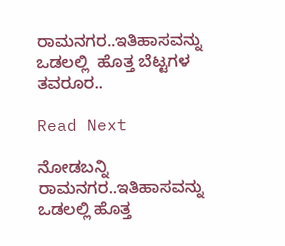ರಾಮನಗರ..ಇತಿಹಾಸವನ್ನು ಒಡಲಲ್ಲಿ  ಹೊತ್ತ ಬೆಟ್ಟಗಳ ತವರೂರ..

Read Next

ನೋಡಬನ್ನಿ ರಾಮನಗರ..ಇತಿಹಾಸವನ್ನು ಒಡಲಲ್ಲಿ ಹೊತ್ತ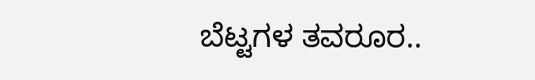ಬೆಟ್ಟಗಳ ತವರೂರ..